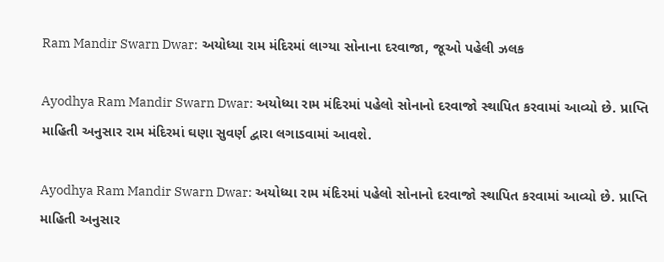Ram Mandir Swarn Dwar: અયોધ્યા રામ મંદિરમાં લાગ્યા સોનાના દરવાજા, જૂઓ પહેલી ઝલક

Ayodhya Ram Mandir Swarn Dwar: અયોધ્યા રામ મંદિરમાં પહેલો સોનાનો દરવાજો સ્થાપિત કરવામાં આવ્યો છે. પ્રાપ્તિ માહિતી અનુસાર રામ મંદિરમાં ઘણા સુવર્ણ દ્વારા લગાડવામાં આવશે.

Ayodhya Ram Mandir Swarn Dwar: અયોધ્યા રામ મંદિરમાં પહેલો સોનાનો દરવાજો સ્થાપિત કરવામાં આવ્યો છે. પ્રાપ્તિ માહિતી અનુસાર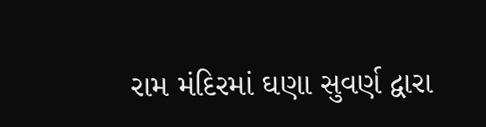રામ મંદિરમાં ઘણા સુવર્ણ દ્વારા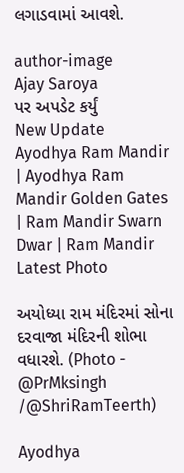લગાડવામાં આવશે.

author-image
Ajay Saroya
પર અપડેટ કર્યું
New Update
Ayodhya Ram Mandir | Ayodhya Ram Mandir Golden Gates | Ram Mandir Swarn Dwar | Ram Mandir Latest Photo

અયોધ્યા રામ મંદિરમાં સોના દરવાજા મંદિરની શોભા વધારશે. (Photo - @PrMksingh /@ShriRamTeerth)

Ayodhya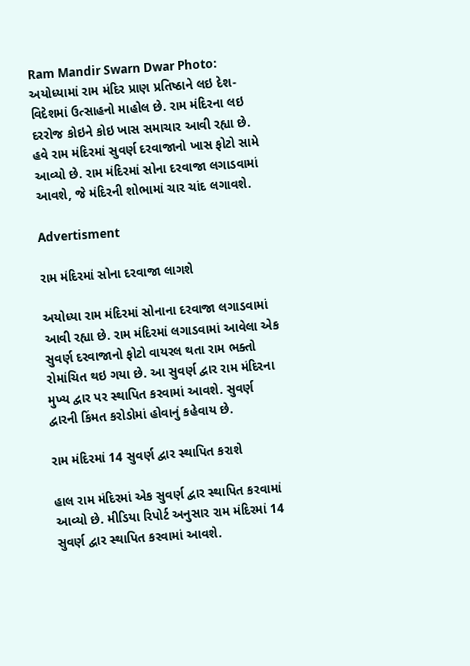Ram Mandir Swarn Dwar Photo: અયોધ્યામાં રામ મંદિર પ્રાણ પ્રતિષ્ઠાને લઇ દેશ- વિદેશમાં ઉત્સાહનો માહોલ છે. રામ મંદિરના લઇ દરરોજ કોઇને કોઇ ખાસ સમાચાર આવી રહ્યા છે. હવે રામ મંદિરમાં સુવર્ણ દરવાજાનો ખાસ ફોટો સામે આવ્યો છે. રામ મંદિરમાં સોના દરવાજા લગાડવામાં આવશે, જે મંદિરની શોભામાં ચાર ચાંદ લગાવશે.

Advertisment

રામ મંદિરમાં સોના દરવાજા લાગશે

અયોધ્યા રામ મંદિરમાં સોનાના દરવાજા લગાડવામાં આવી રહ્યા છે. રામ મંદિરમાં લગાડવામાં આવેલા એક સુવર્ણ દરવાજાનો ફોટો વાયરલ થતા રામ ભક્તો રોમાંચિત થઇ ગયા છે. આ સુવર્ણ દ્વાર રામ મંદિરના મુખ્ય દ્વાર પર સ્થાપિત કરવામાં આવશે. સુવર્ણ દ્વારની કિંમત કરોડોમાં હોવાનું કહેવાય છે.

રામ મંદિરમાં 14 સુવર્ણ દ્વાર સ્થાપિત કરાશે

હાલ રામ મંદિરમાં એક સુવર્ણ દ્વાર સ્થાપિત કરવામાં આવ્યો છે. મીડિયા રિપોર્ટ અનુસાર રામ મંદિરમાં 14 સુવર્ણ દ્વાર સ્થાપિત કરવામાં આવશે.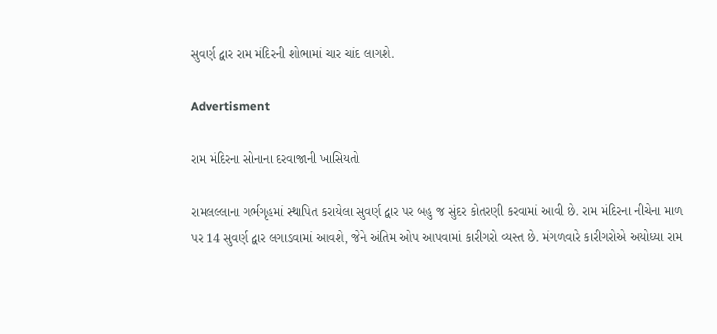સુવર્ણ દ્વાર રામ મંદિરની શોભામાં ચાર ચાંદ લાગશે.

Advertisment

રામ મંદિરના સોનાના દરવાજાની ખાસિયતો

રામલલ્લાના ગર્ભગૃહમાં સ્થાપિત કરાયેલા સુવર્ણ દ્વાર પર બહુ જ સુંદર કોતરણી કરવામાં આવી છે. રામ મંદિરના નીચેના માળ પર 14 સુવર્ણ દ્વાર લગાડવામાં આવશે, જેને અંતિમ ઓપ આપવામાં કારીગરો વ્યસ્ત છે. મંગળવારે કારીગરોએ અયોધ્યા રામ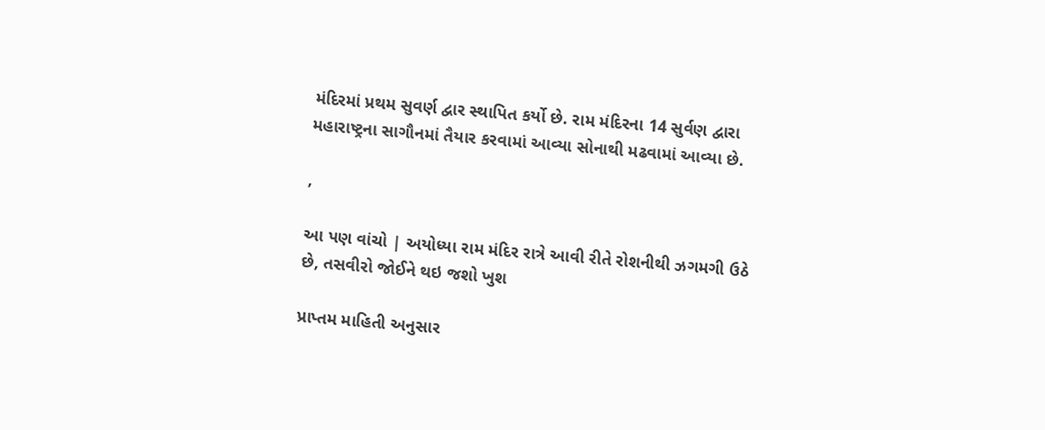મંદિરમાં પ્રથમ સુવર્ણ દ્વાર સ્થાપિત કર્યો છે. રામ મંદિરના 14 સુર્વણ દ્વારા મહારાષ્ટ્રના સાગૌનમાં તૈયાર કરવામાં આવ્યા સોનાથી મઢવામાં આવ્યા છે.

,

આ પણ વાંચો | અયોધ્યા રામ મંદિર રાત્રે આવી રીતે રોશનીથી ઝગમગી ઉઠે છે, તસવીરો જોઈને થઇ જશો ખુશ

પ્રાપ્તમ માહિતી અનુસાર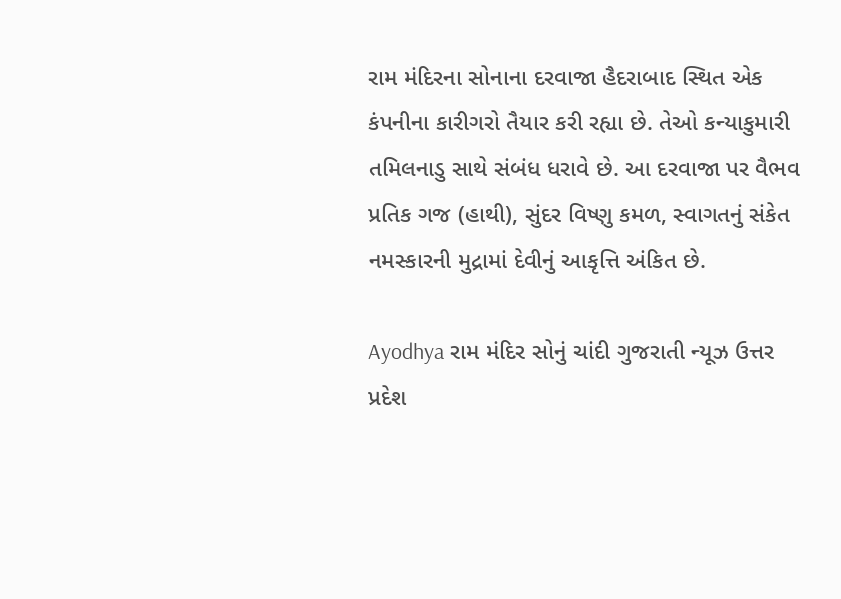રામ મંદિરના સોનાના દરવાજા હૈદરાબાદ સ્થિત એક કંપનીના કારીગરો તૈયાર કરી રહ્યા છે. તેઓ કન્યાકુમારી તમિલનાડુ સાથે સંબંધ ધરાવે છે. આ દરવાજા પર વૈભવ પ્રતિક ગજ (હાથી), સુંદર વિષ્ણુ કમળ, સ્વાગતનું સંકેત નમસ્કારની મુદ્રામાં દેવીનું આકૃત્તિ અંકિત છે.

Ayodhya રામ મંદિર સોનું ચાંદી ગુજરાતી ન્યૂઝ ઉત્તર પ્રદેશ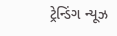ટ્રેન્ડિંગ ન્યૂઝ